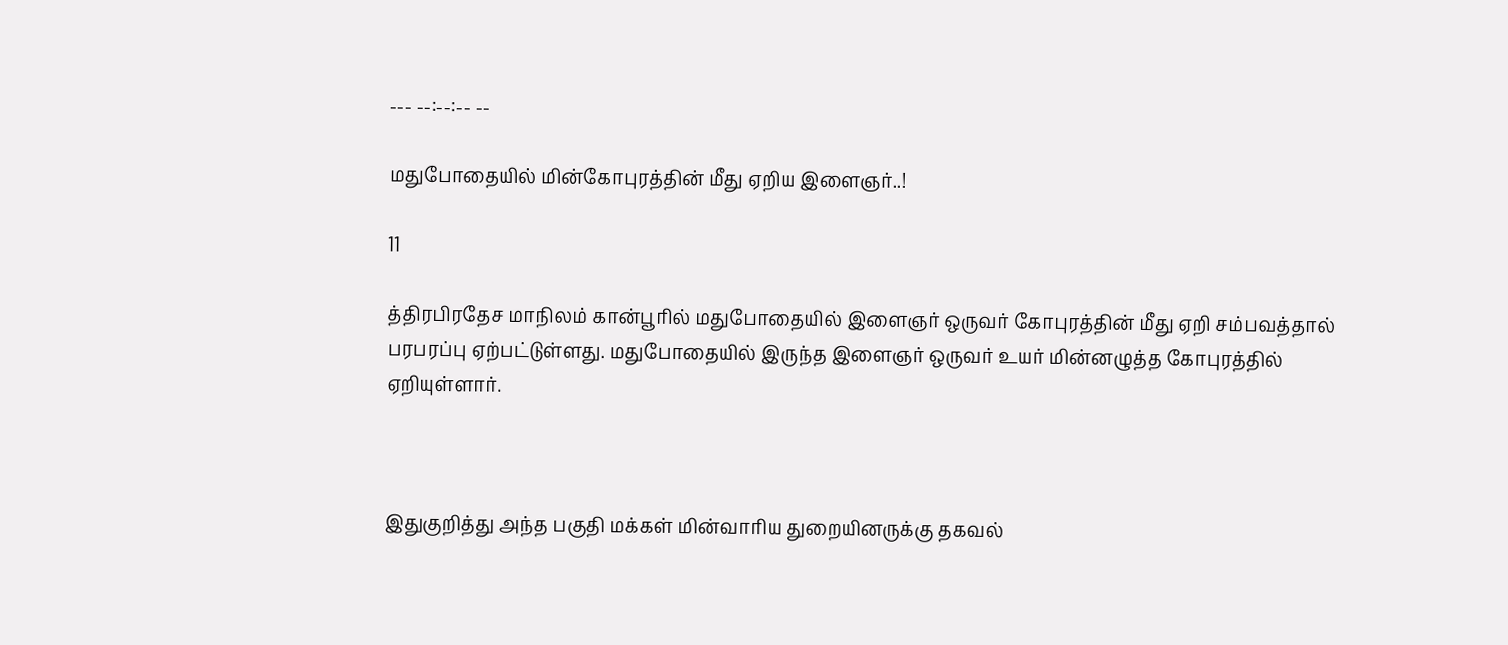--- --:--:-- --

மதுபோதையில் மின்கோபுரத்தின் மீது ஏறிய இளைஞர்..!

11

த்திரபிரதேச மாநிலம் கான்பூரில் மதுபோதையில் இளைஞர் ஒருவர் கோபுரத்தின் மீது ஏறி சம்பவத்தால் பரபரப்பு ஏற்பட்டுள்ளது. மதுபோதையில் இருந்த இளைஞர் ஒருவர் உயர் மின்னழுத்த கோபுரத்தில் ஏறியுள்ளார்.



இதுகுறித்து அந்த பகுதி மக்கள் மின்வாரிய துறையினருக்கு தகவல்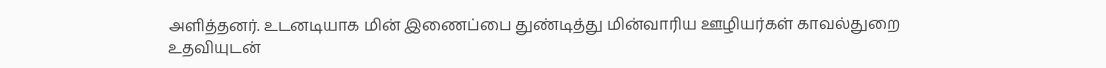அளித்தனர். உடனடியாக மின் இணைப்பை துண்டித்து மின்வாரிய ஊழியர்கள் காவல்துறை உதவியுடன்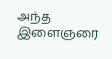அந்த இளைஞரை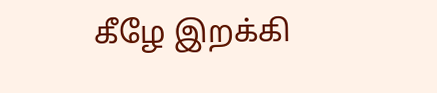கீழே இறக்கி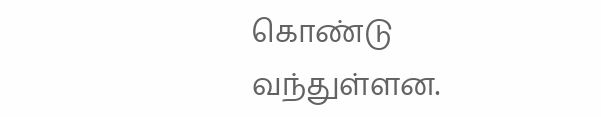கொண்டு வந்துள்ளன.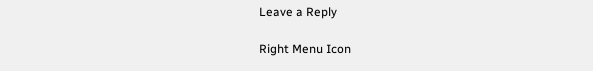Leave a Reply

Right Menu Icon